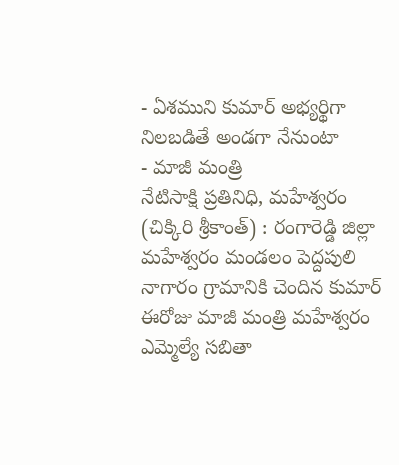- ఏశముని కుమార్ అభ్యర్థిగా నిలబడితే అండగా నేనుంటా
- మాజీ మంత్రి
నేటిసాక్షి ప్రతినిధి, మహేశ్వరం (చిక్కిరి శ్రీకాంత్) : రంగారెడ్డి జిల్లా మహేశ్వరం మండలం పెద్దపులి నాగారం గ్రామానికి చెందిన కుమార్ ఈరోజు మాజీ మంత్రి మహేశ్వరం ఎమ్మెల్యే సబితా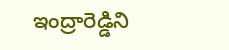ఇంద్రారెడ్డిని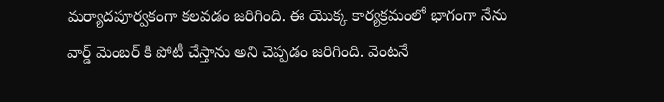మర్యాదపూర్వకంగా కలవడం జరిగింది. ఈ యొక్క కార్యక్రమంలో భాగంగా నేను వార్డ్ మెంబర్ కి పోటీ చేస్తాను అని చెప్పడం జరిగింది. వెంటనే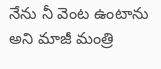నేను నీ వెంట ఉంటాను అని మాజీ మంత్రి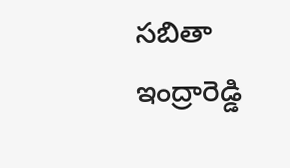సబితా ఇంద్రారెడ్డి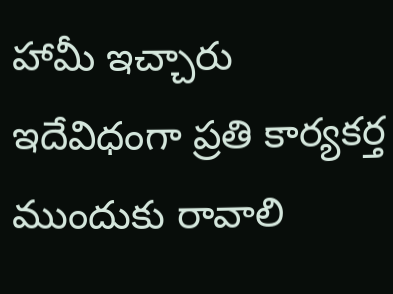హామీ ఇచ్చారు ఇదేవిధంగా ప్రతి కార్యకర్త ముందుకు రావాలి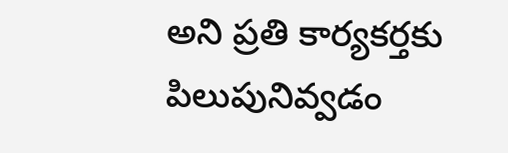అని ప్రతి కార్యకర్తకు పిలుపునివ్వడం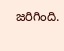జరిగింది.